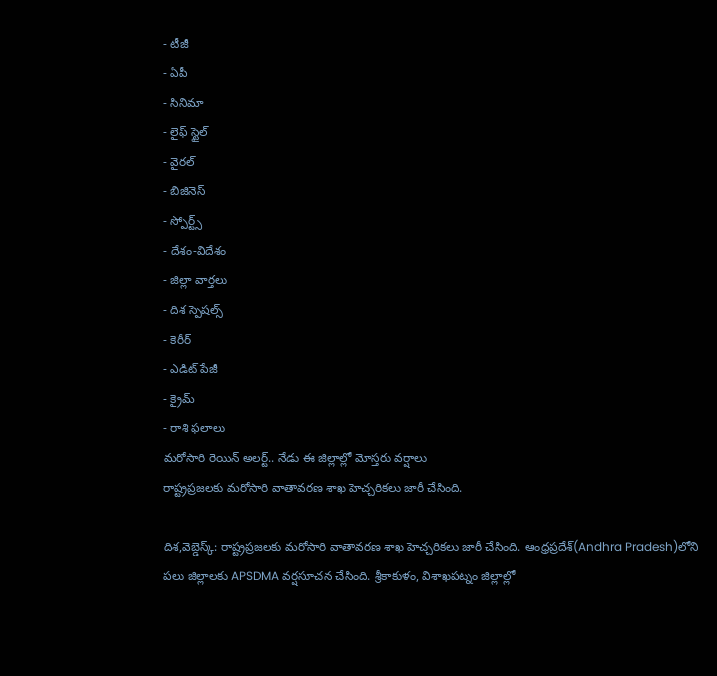- టీజీ
- ఏపీ
- సినిమా
- లైఫ్ స్టైల్
- వైరల్
- బిజినెస్
- స్పోర్ట్స్
- దేశం-విదేశం
- జిల్లా వార్తలు
- దిశ స్పెషల్స్
- కెరీర్
- ఎడిట్ పేజీ
- క్రైమ్
- రాశి ఫలాలు
మరోసారి రెయిన్ అలర్ట్.. నేడు ఈ జిల్లాల్లో మోస్తరు వర్షాలు
రాష్ట్రప్రజలకు మరోసారి వాతావరణ శాఖ హెచ్చరికలు జారీ చేసింది.

దిశ,వెబ్డెస్క్: రాష్ట్రప్రజలకు మరోసారి వాతావరణ శాఖ హెచ్చరికలు జారీ చేసింది. ఆంధ్రప్రదేశ్(Andhra Pradesh)లోని పలు జిల్లాలకు APSDMA వర్షసూచన చేసింది. శ్రీకాకుళం, విశాఖపట్నం జిల్లాల్లో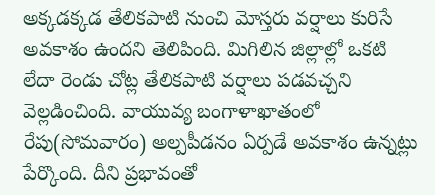అక్కడక్కడ తేలికపాటి నుంచి మోస్తరు వర్షాలు కురిసే అవకాశం ఉందని తెలిపింది. మిగిలిన జిల్లాల్లో ఒకటి లేదా రెండు చోట్ల తేలికపాటి వర్షాలు పడవచ్చని వెల్లడించింది. వాయువ్య బంగాళాఖాతంలో రేపు(సోమవారం) అల్పపీడనం ఏర్పడే అవకాశం ఉన్నట్లు పేర్కొంది. దీని ప్రభావంతో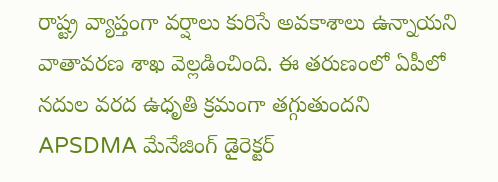రాష్ట్ర వ్యాప్తంగా వర్షాలు కురిసే అవకాశాలు ఉన్నాయని వాతావరణ శాఖ వెల్లడించింది. ఈ తరుణంలో ఏపీలో నదుల వరద ఉధృతి క్రమంగా తగ్గుతుందని APSDMA మేనేజింగ్ డైరెక్టర్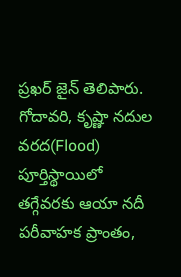ప్రఖర్ జైన్ తెలిపారు. గోదావరి, కృష్ణా నదుల వరద(Flood) పూర్తిస్థాయిలో తగ్గేవరకు ఆయా నదీ పరీవాహక ప్రాంతం,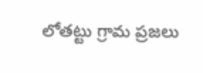లోతట్టు గ్రామ ప్రజలు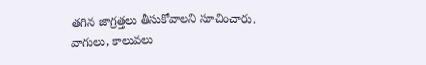తగిన జాగ్రత్తలు తీసుకోవాలని సూచించారు. వాగులు, కాలువలు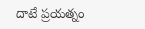దాటే ప్రయత్నం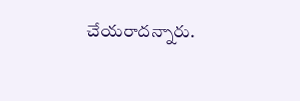చేయరాదన్నారు.